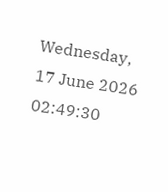Wednesday, 17 June 2026 02:49:30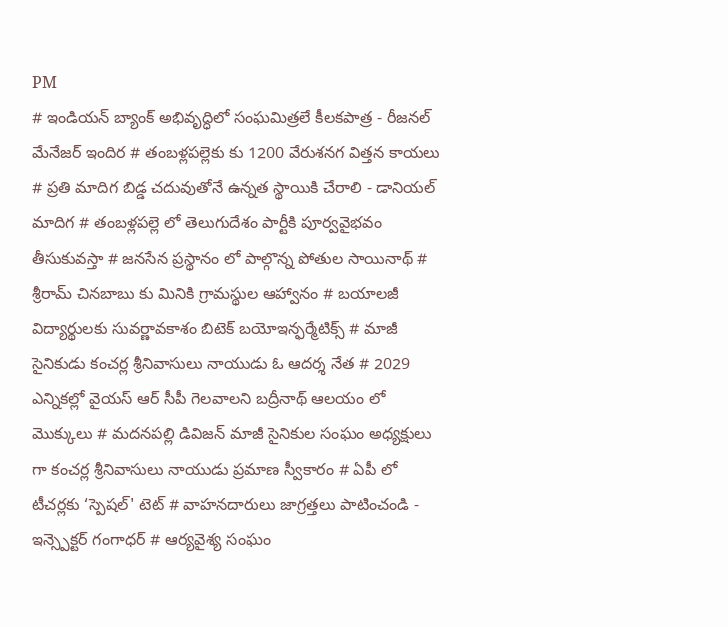PM
# ఇండియన్ బ్యాంక్ అభివృద్ధిలో సంఘమిత్రలే కీలకపాత్ర - రీజనల్ మేనేజర్ ఇందిర # తంబళ్లపల్లెకు కు 1200 వేరుశనగ విత్తన కాయలు # ప్రతి మాదిగ బిడ్డ చదువుతోనే ఉన్నత స్థాయికి చేరాలి - డానియల్ మాదిగ # తంబళ్లపల్లె లో తెలుగుదేశం పార్టీకి పూర్వవైభవం తీసుకువస్తా # జనసేన ప్రస్థానం లో పాల్గొన్న పోతుల సాయినాథ్ # శ్రీరామ్ చినబాబు కు మినికి గ్రామస్థుల ఆహ్వానం # బయాలజీ విద్యార్థులకు సువర్ణావకాశం బిటెక్ బయోఇన్ఫర్మేటిక్స్ # మాజీ సైనికుడు కంచర్ల శ్రీనివాసులు నాయుడు ఓ ఆదర్శ నేత # 2029 ఎన్నికల్లో వైయస్ ఆర్ సీపీ గెలవాలని బద్రీనాథ్ ఆలయం లో మొక్కులు # మదనపల్లి డివిజన్ మాజీ సైనికుల సంఘం అధ్యక్షులు గా కంచర్ల శ్రీనివాసులు నాయుడు ప్రమాణ స్వీకారం # ఏపీ లో టీచర్లకు ‘స్పెషల్' టెట్ # వాహనదారులు జాగ్రత్తలు పాటించండి - ఇన్స్పెక్టర్ గంగాధర్ # ఆర్యవైశ్య సంఘం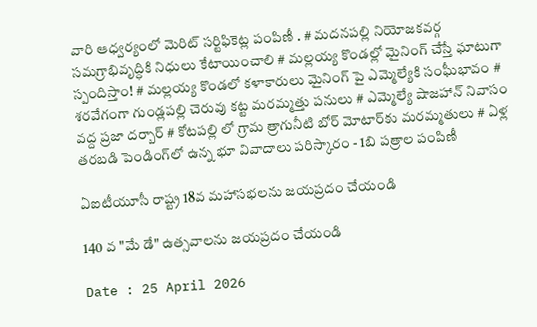వారి ఆధ్వర్యంలో మెరిట్ సర్టిఫికెట్ల పంపిణీ . # మదనపల్లి నియోజకవర్గ సమగ్రాభివృద్ధికి నిధులు కేటాయించాలి # మల్లయ్య కొండల్లో మైనింగ్ చేస్తే ఘాటుగా స్పందిస్తాం! # మల్లయ్య కొండలో కళాకారులు మైనింగ్ పై ఎమ్మెల్యేకి సంఘీభావం # శరవేగంగా గుండ్లపల్లి చెరువు కట్ట మరమ్మత్తు పనులు # ఎమ్మెల్యే షాజహాన్ నివాసం వద్ద ప్రజా దర్బార్ # కోటపల్లి లో గ్రామ త్రాగునీటి బోర్ మోటార్‌కు మరమ్మతులు # ఏళ్ల తరబడి పెండింగ్‌లో ఉన్న భూ వివాదాలు పరిస్కారం - 1బి పత్రాల పంపిణీ

ఏఐటీయూసీ రాష్ట్ర 18వ మహాసభలను జయప్రదం చేయండి

140 వ "మే డే" ఉత్సవాలను జయప్రదం చేయండి

Date : 25 April 2026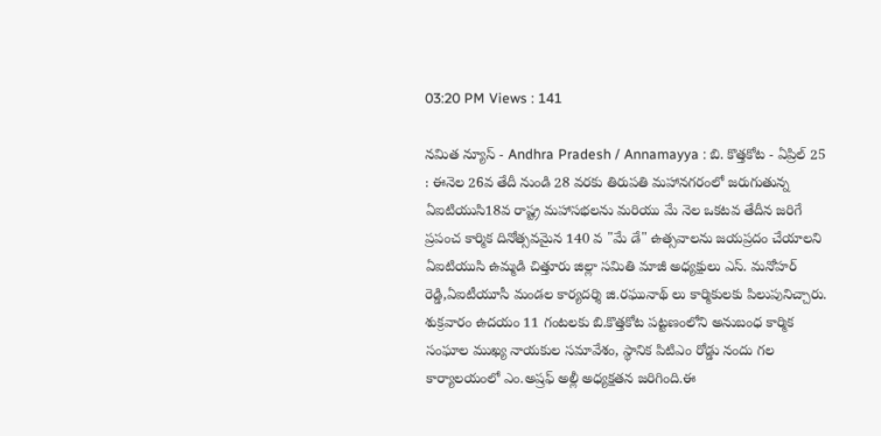03:20 PM Views : 141

నమిత న్యూస్ - Andhra Pradesh / Annamayya : బి. కొత్తకోట - ఏప్రిల్ 25 : ఈనెల 26వ తేదీ నుండి 28 వరకు తిరుపతి మహానగరంలో జరుగుతున్న ఏఐటియుసి18వ రాష్ట్ర మహాసభలను మరియు మే నెల ఒకటవ తేదీన జరిగే ప్రపంచ కార్మిక దినోత్సవమైన 140 వ "మే డే" ఉత్సవాలను జయప్రదం చేయాలని ఏఐటియుసి ఉమ్మడి చిత్తూరు జిల్లా సమితి మాజీ అధ్యక్షులు ఎస్. మనోహర్ రెడ్డి,ఏఐటీయూసీ మండల కార్యదర్శి జి.రఘునాథ్ లు కార్మికులకు పిలుపునిచ్చారు. శుక్రవారం ఉదయం 11 గంటలకు బి.కొత్తకోట పట్టణంలోని అనుబంధ కార్మిక సంఘాల ముఖ్య నాయకుల సమావేశం, స్థానిక పిటిఎం రోడ్డు నందు గల కార్యాలయంలో ఎం.అష్రఫ్ అల్లీ అధ్యక్షతన జరిగింది.ఈ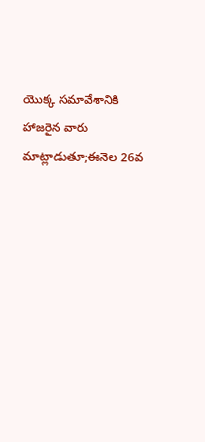యొక్క సమావేశానికి హాజరైన వారు మాట్లాడుతూ;ఈనెల 26వ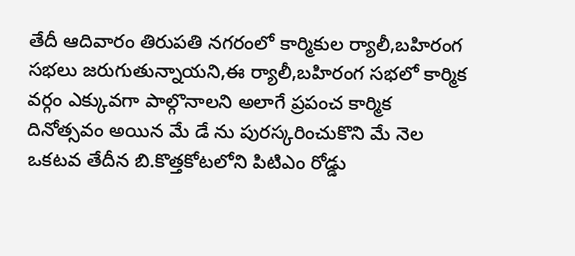తేదీ ఆదివారం తిరుపతి నగరంలో కార్మికుల ర్యాలీ,బహిరంగ సభలు జరుగుతున్నాయని,ఈ ర్యాలీ,బహిరంగ సభలో కార్మిక వర్గం ఎక్కువగా పాల్గొనాలని అలాగే ప్రపంచ కార్మిక దినోత్సవం అయిన మే డే ను పురస్కరించుకొని మే నెల ఒకటవ తేదీన బి.కొత్తకోటలోని పిటిఎం రోడ్డు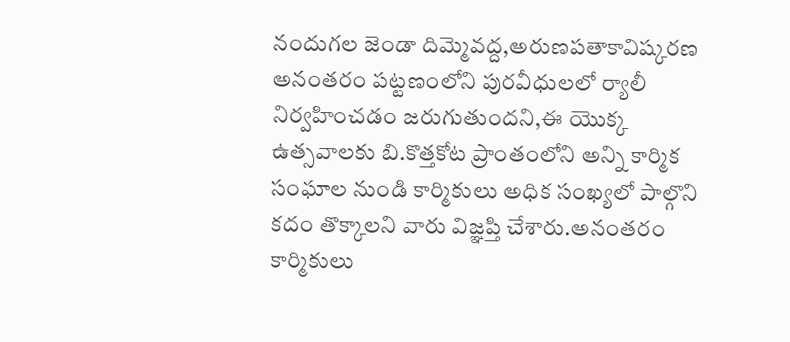నందుగల జెండా దిమ్మెవద్ద,అరుణపతాకావిష్కరణ అనంతరం పట్టణంలోని పురవీధులలో ర్యాలీ నిర్వహించడం జరుగుతుందని,ఈ యొక్క ఉత్సవాలకు బి.కొత్తకోట ప్రాంతంలోని అన్ని కార్మిక సంఘాల నుండి కార్మికులు అధిక సంఖ్యలో పాల్గొని కదం తొక్కాలని వారు విజ్ఞప్తి చేశారు.అనంతరం కార్మికులు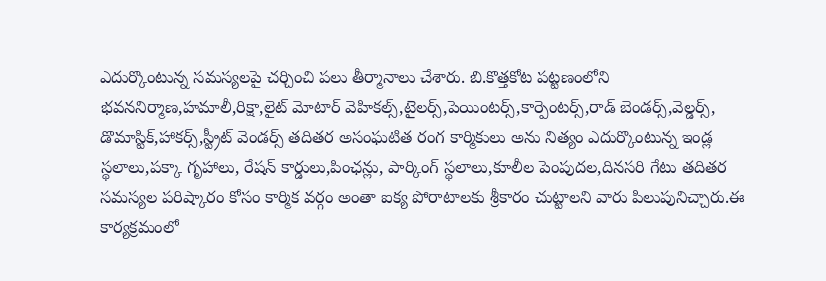ఎదుర్కొంటున్న సమస్యలపై చర్చించి పలు తీర్మానాలు చేశారు. బి.కొత్తకోట పట్టణంలోని భవననిర్మాణ,హమాలీ,రిక్షా,లైట్ మోటార్ వెహికల్స్,టైలర్స్,పెయింటర్స్,కార్పెంటర్స్,రాడ్ బెండర్స్,వెల్డర్స్, డొమాస్టిక్,హాకర్స్,స్ట్రీట్ వెండర్స్ తదితర అసంఘటిత రంగ కార్మికులు అను నిత్యం ఎదుర్కొంటున్న ఇండ్ల స్థలాలు,పక్కా గృహాలు, రేషన్ కార్డులు,పింఛన్లు, పార్కింగ్ స్థలాలు,కూలీల పెంపుదల,దినసరి గేటు తదితర సమస్యల పరిష్కారం కోసం కార్మిక వర్గం అంతా ఐక్య పోరాటాలకు శ్రీకారం చుట్టాలని వారు పిలుపునిచ్చారు.ఈ కార్యక్రమంలో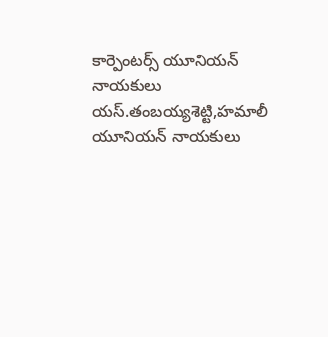కార్పెంటర్స్ యూనియన్ నాయకులు యస్.తంబయ్యశెట్టి,హమాలీ యూనియన్ నాయకులు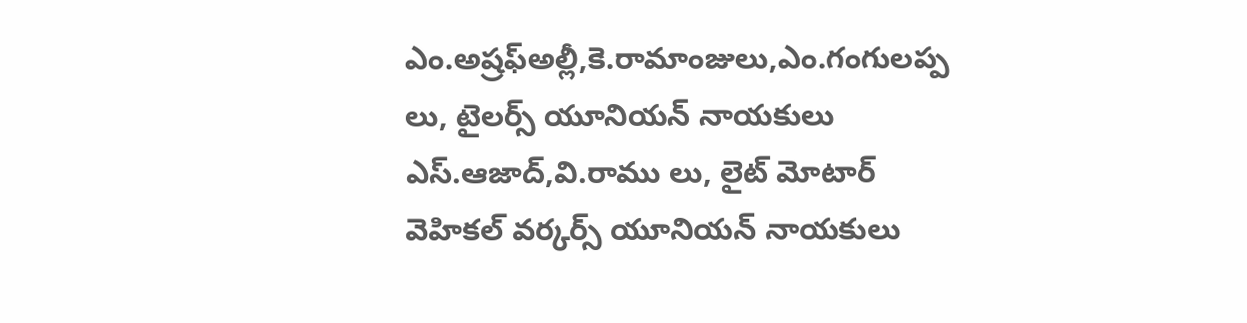ఎం.అష్రఫ్అల్లీ,కె.రామాంజులు,ఎం.గంగులప్ప లు, టైలర్స్ యూనియన్ నాయకులు ఎస్.ఆజాద్,వి.రాము లు, లైట్ మోటార్ వెహికల్ వర్కర్స్ యూనియన్ నాయకులు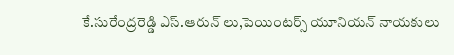కే.సురేంద్రరెడ్డి ఎస్.ఆరున్ లు,పెయింటర్స్ యూనియన్ నాయకులు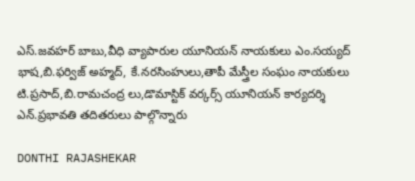ఎస్.జవహర్ బాబు,వీధి వ్యాపారుల యూనియన్ నాయకులు ఎం.సయ్యద్ భాష,బి.ఫర్విజ్ అహ్మద్, కే.నరసింహులు,తాపీ మేస్త్రీల సంఘం నాయకులు టి.ప్రసాద్,బి.రామచంద్ర లు,డొమాస్టిక్ వర్కర్స్ యూనియన్ కార్యదర్శి ఎన్.ప్రభావతి తదితరులు పాల్గొన్నారు

DONTHI RAJASHEKAR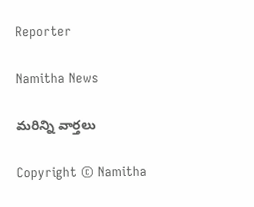Reporter

Namitha News

మరిన్ని వార్తలు

Copyright © Namitha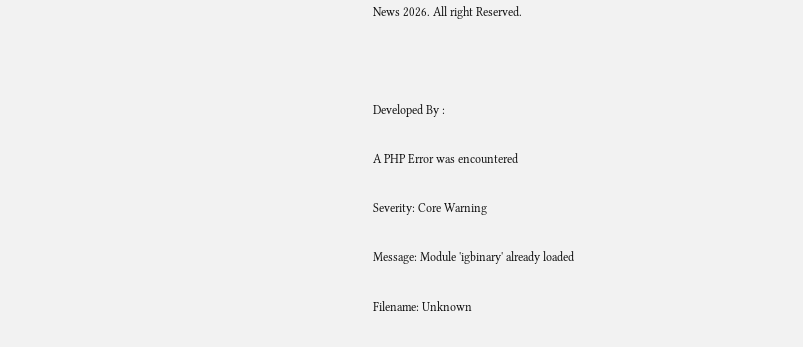News 2026. All right Reserved.



Developed By :

A PHP Error was encountered

Severity: Core Warning

Message: Module 'igbinary' already loaded

Filename: Unknown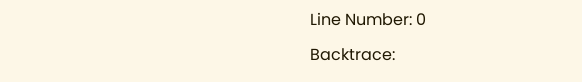Line Number: 0

Backtrace: